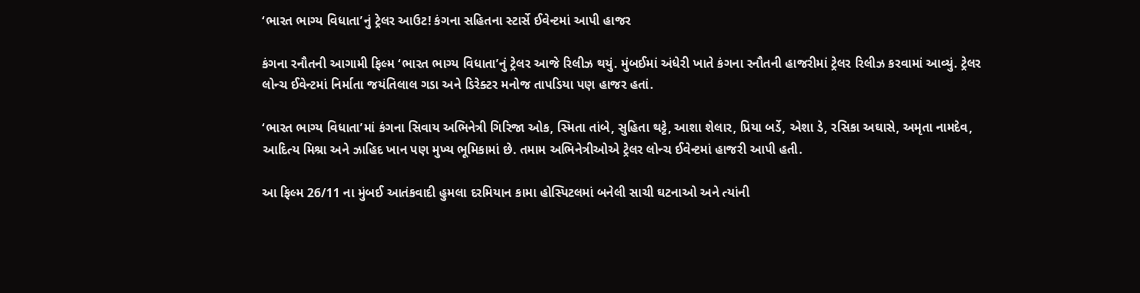‘ભારત ભાગ્ય વિધાતા’નું ટ્રેલર આઉટ! કંગના સહિતના સ્ટાર્સે ઈવેન્ટમાં આપી હાજર

કંગના રનૌતની આગામી ફિલ્મ ‘ભારત ભાગ્ય વિધાતા’નું ટ્રેલર આજે રિલીઝ થયું. મુંબઈમાં અંધેરી ખાતે કંગના રનૌતની હાજરીમાં ટ્રેલર રિલીઝ કરવામાં આવ્યું. ટ્રેલર લોન્ચ ઈવેન્ટમાં નિર્માતા જયંતિલાલ ગડા અને ડિરેક્ટર મનોજ તાપડિયા પણ હાજર હતાં.

‘ભારત ભાગ્ય વિધાતા’માં કંગના સિવાય અભિનેત્રી ગિરિજા ઓક, સ્મિતા તાંબે, સુહિતા થટ્ટે, આશા શેલાર, પ્રિયા બર્ડે, એશા ડે, રસિકા અઘાસે, અમૃતા નામદેવ, આદિત્ય મિશ્રા અને ઝાહિદ ખાન પણ મુખ્ય ભૂમિકામાં છે. તમામ અભિનેત્રીઓએ ટ્રેલર લોન્ચ ઈવેન્ટમાં હાજરી આપી હતી.

આ ફિલ્મ 26/11 ના મુંબઈ આતંકવાદી હુમલા દરમિયાન કામા હોસ્પિટલમાં બનેલી સાચી ઘટનાઓ અને ત્યાંની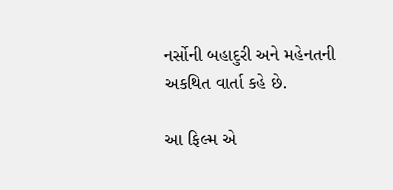નર્સોની બહાદુરી અને મહેનતની અકથિત વાર્તા કહે છે.

આ ફિલ્મ એ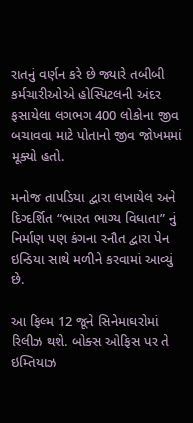રાતનું વર્ણન કરે છે જ્યારે તબીબી કર્મચારીઓએ હોસ્પિટલની અંદર ફસાયેલા લગભગ 400 લોકોના જીવ બચાવવા માટે પોતાનો જીવ જોખમમાં મૂક્યો હતો.

મનોજ તાપડિયા દ્વારા લખાયેલ અને દિગ્દર્શિત “ભારત ભાગ્ય વિધાતા” નું નિર્માણ પણ કંગના રનૌત દ્વારા પેન ઇન્ડિયા સાથે મળીને કરવામાં આવ્યું છે.

આ ફિલ્મ 12 જૂને સિનેમાઘરોમાં રિલીઝ થશે. બોક્સ ઓફિસ પર તે ઇમ્તિયાઝ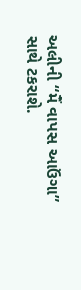અલીની “મૈં વાપસ આઉંગા” સાથે ટકરાશે.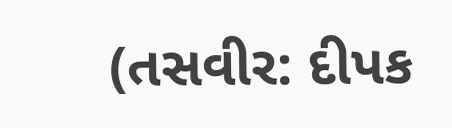(તસવીર: દીપક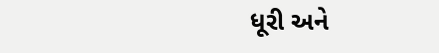ધૂરી અને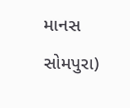માનસ સોમપુરા)